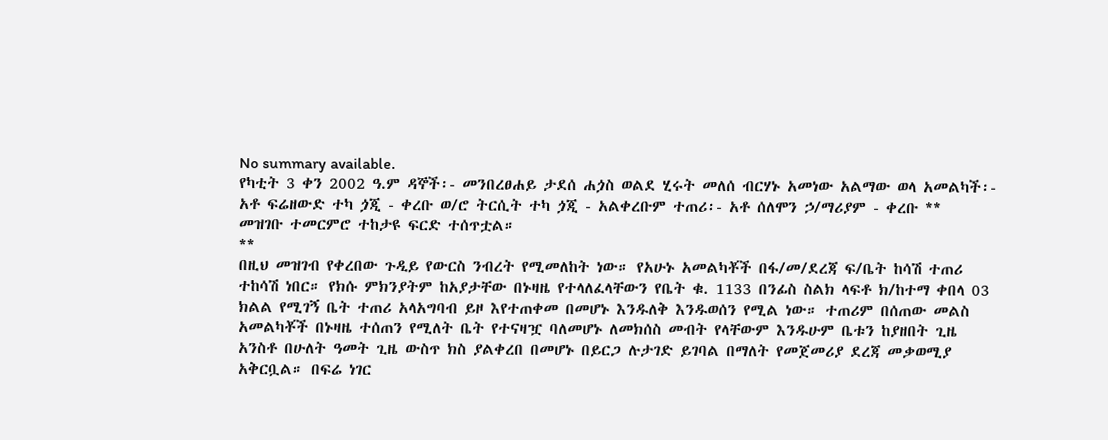No summary available.
የካቲት 3 ቀን 2002 ዓ.ም ዳኞች፡- መንበረፀሐይ ታደሰ ሐጏስ ወልደ ሂሩት መለሰ ብርሃኑ አመነው አልማው ወላ አመልካች፡- አቶ ፍሬዘውድ ተካ ጏጂ - ቀረቡ ወ/ሮ ትርሲት ተካ ጏጂ - አልቀረቡም ተጠሪ፡- አቶ ሰለሞን ኃ/ማሪያም - ቀረቡ **
መዝገቡ ተመርምሮ ተከታዩ ፍርድ ተሰጥቷል።
**
በዚህ መዝገብ የቀረበው ጉዲይ የውርስ ንብረት የሚመለከት ነው። የአሁኑ አመልካቾች በፋ/መ/ደረጃ ፍ/ቤት ከሳሽ ተጠሪ ተከሳሽ ነበር። የክሱ ምክንያትም ከአያታቸው በኑዛዜ የተላለፈላቸውን የቤት ቁ. 1133 በንፊስ ስልክ ላፍቶ ክ/ከተማ ቀበላ 03 ክልል የሚገኝ ቤት ተጠሪ አላአግባብ ይዞ እየተጠቀመ በመሆኑ እንዱለቅ እንዱወሰን የሚል ነው። ተጠሪም በሰጠው መልስ አመልካቾች በኑዛዜ ተሰጠን የሚለት ቤት የተናዛዧ ባለመሆኑ ለመክሰስ መብት የላቸውም እንዱሁም ቤቱን ከያዘበት ጊዜ አንስቶ በሁለት ዓመት ጊዜ ውስጥ ክስ ያልቀረበ በመሆኑ በይርጋ ሉታገድ ይገባል በማለት የመጀመሪያ ደረጃ መቃወሚያ አቅርቧል። በፍሬ ነገር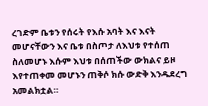ረገድም ቤቱን የሰሩት የእሱ አባት እና እናት መሆናቸውን እና ቤቱ በስጦታ ለእህቱ የተሰጠ ስለመሆኑ እሱም እህቱ በሰጠችው ውክልና ይዞ እየተጠቀመ መሆኑን ጠቅሶ ክሱ ውድቅ እንዱደረግ አመልክቷል።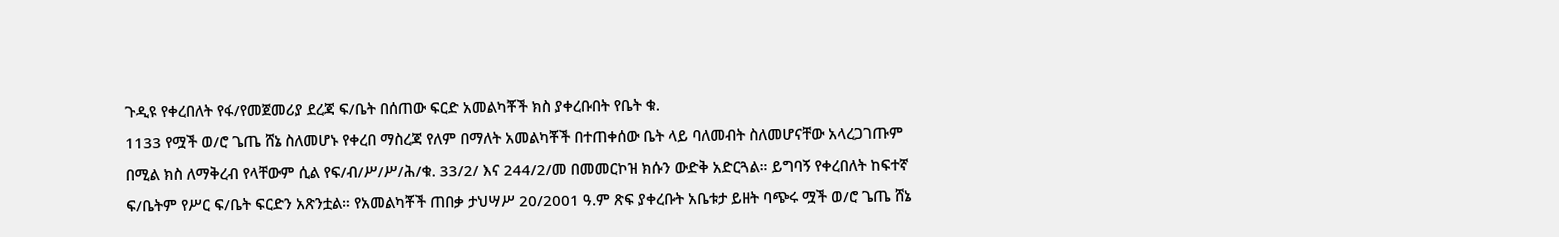ጉዲዩ የቀረበለት የፋ/የመጀመሪያ ደረጃ ፍ/ቤት በሰጠው ፍርድ አመልካቾች ክስ ያቀረቡበት የቤት ቁ.
1133 የሟች ወ/ሮ ጌጤ ሸኔ ስለመሆኑ የቀረበ ማስረጃ የለም በማለት አመልካቾች በተጠቀሰው ቤት ላይ ባለመብት ስለመሆናቸው አላረጋገጡም በሚል ክስ ለማቅረብ የላቸውም ሲል የፍ/ብ/ሥ/ሥ/ሕ/ቁ. 33/2/ እና 244/2/መ በመመርኮዝ ክሱን ውድቅ አድርጓል። ይግባኝ የቀረበለት ከፍተኛ ፍ/ቤትም የሥር ፍ/ቤት ፍርድን አጽንቷል። የአመልካቾች ጠበቃ ታህሣሥ 20/2001 ዓ.ም ጽፍ ያቀረቡት አቤቱታ ይዘት ባጭሩ ሟች ወ/ሮ ጌጤ ሸኔ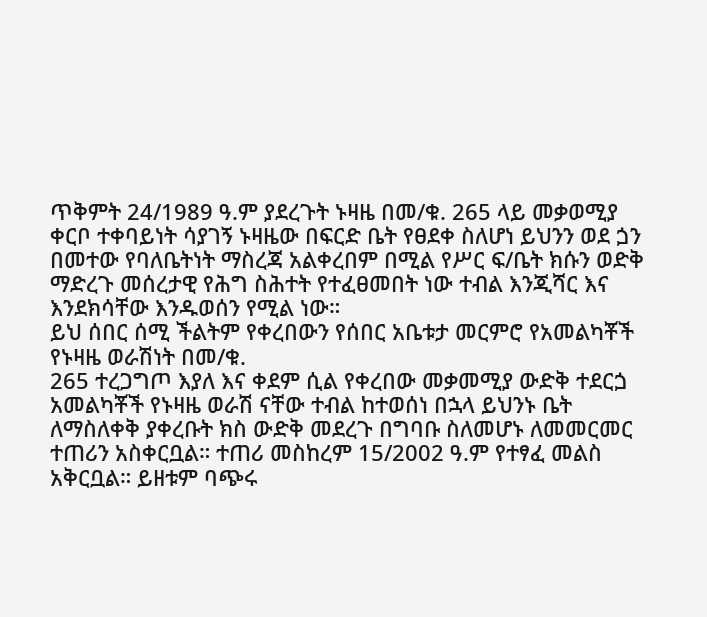ጥቅምት 24/1989 ዓ.ም ያደረጉት ኑዛዜ በመ/ቁ. 265 ላይ መቃወሚያ ቀርቦ ተቀባይነት ሳያገኝ ኑዛዜው በፍርድ ቤት የፀደቀ ስለሆነ ይህንን ወደ ጏን በመተው የባለቤትነት ማስረጃ አልቀረበም በሚል የሥር ፍ/ቤት ክሱን ወድቅ ማድረጉ መሰረታዊ የሕግ ስሕተት የተፈፀመበት ነው ተብል እንጂሻር እና እንደክሳቸው እንዱወሰን የሚል ነው።
ይህ ሰበር ሰሚ ችልትም የቀረበውን የሰበር አቤቱታ መርምሮ የአመልካቾች የኑዛዜ ወራሽነት በመ/ቁ.
265 ተረጋግጦ እያለ እና ቀደም ሲል የቀረበው መቃመሚያ ውድቅ ተደርጏ አመልካቾች የኑዛዜ ወራሽ ናቸው ተብል ከተወሰነ በኋላ ይህንኑ ቤት ለማስለቀቅ ያቀረቡት ክስ ውድቅ መደረጉ በግባቡ ስለመሆኑ ለመመርመር ተጠሪን አስቀርቧል። ተጠሪ መስከረም 15/2002 ዓ.ም የተፃፈ መልስ አቅርቧል። ይዘቱም ባጭሩ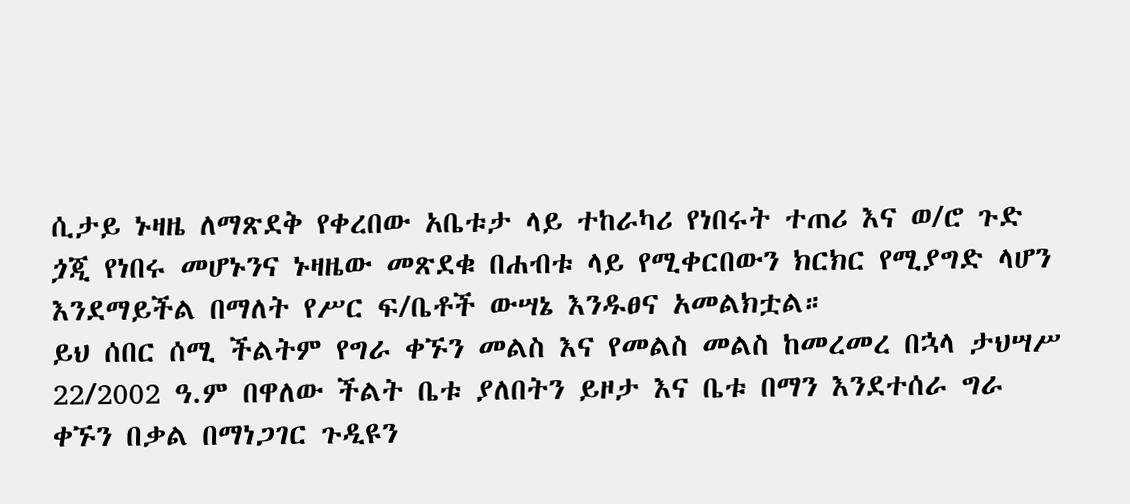ሲታይ ኑዛዜ ለማጽደቅ የቀረበው አቤቱታ ላይ ተከራካሪ የነበሩት ተጠሪ እና ወ/ሮ ጉድ ጏጂ የነበሩ መሆኑንና ኑዛዜው መጽደቁ በሐብቱ ላይ የሚቀርበውን ክርክር የሚያግድ ላሆን እንደማይችል በማለት የሥር ፍ/ቤቶች ውሣኔ እንዱፀና አመልክቷል።
ይህ ሰበር ሰሚ ችልትም የግራ ቀኙን መልስ እና የመልስ መልስ ከመረመረ በኋላ ታህሣሥ 22/2002 ዓ.ም በዋለው ችልት ቤቱ ያለበትን ይዞታ እና ቤቱ በማን እንደተሰራ ግራ ቀኙን በቃል በማነጋገር ጉዲዩን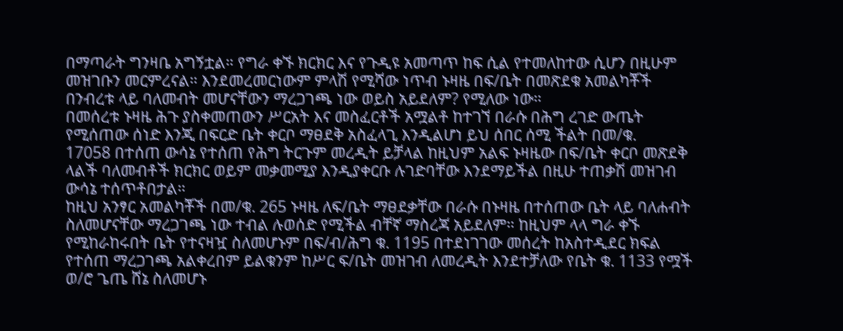በማጣራት ግንዛቤ አግኝቷል። የግራ ቀኙ ክርክር እና የጉዲዩ አመጣጥ ከፍ ሲል የተመለከተው ሲሆን በዚሁም መዝገቡን መርምረናል። እንደመረመርነውም ምላሽ የሚሻው ነጥብ ኑዛዜ በፍ/ቤት በመጽደቁ አመልካቾች በንብረቱ ላይ ባለመብት መሆናቸውን ማረጋገጫ ነው ወይስ አይደለም? የሚለው ነው።
በመሰረቱ ኑዛዜ ሕጉ ያስቀመጠውን ሥርአት እና መስፈርቶች አሟልቶ ከተገኘ በራሱ በሕግ ረገድ ውጤት የሚሰጠው ሰነድ እንጂ በፍርድ ቤት ቀርቦ ማፀደቅ አስፈላጊ እንዲልሆነ ይህ ሰበር ሰሚ ችልት በመ/ቁ.
17058 በተሰጠ ውሳኔ የተሰጠ የሕግ ትርጉም መረዲት ይቻላል ከዚህም አልፍ ኑዛዜው በፍ/ቤት ቀርቦ መጽደቅ ላልች ባለመብቶች ክርክር ወይም መቃመሚያ እንዲያቀርቡ ሉገድባቸው እንደማይችል በዚሁ ተጠቃሽ መዝገብ ውሳኔ ተሰጥቶበታል።
ከዚህ አንፃር አመልካቾች በመ/ቁ. 265 ኑዛዜ ለፍ/ቤት ማፀደቃቸው በራሱ በኑዛዜ በተሰጠው ቤት ላይ ባለሐብት ስለመሆናቸው ማረጋገጫ ነው ተብል ሉወሰድ የሚችል ብቸኛ ማስረጃ አይደለም። ከዚህም ላላ ግራ ቀኙ የሚከራከሩበት ቤት የተናዛዧ ስለመሆኑም በፍ/ብ/ሕግ ቁ. 1195 በተደነገገው መሰረት ከአስተዲደር ክፍል የተሰጠ ማረጋገጫ አልቀረበም ይልቁንም ከሥር ፍ/ቤት መዝገብ ለመረዲት እንደተቻለው የቤት ቁ. 1133 የሟች ወ/ሮ ጌጤ ሸኔ ስለመሆኑ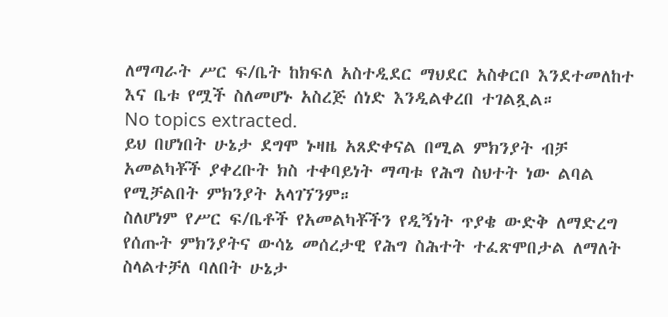ለማጣራት ሥር ፍ/ቤት ከክፍለ አስተዲደር ማህደር አስቀርቦ እንደተመለከተ እና ቤቱ የሟች ስለመሆኑ አስረጅ ሰነድ እንዲልቀረበ ተገልጿል።
No topics extracted.
ይህ በሆነበት ሁኔታ ደግሞ ኑዛዜ አጸድቀናል በሚል ምክንያት ብቻ አመልካቾች ያቀረቡት ክስ ተቀባይነት ማጣቱ የሕግ ስህተት ነው ልባል የሚቻልበት ምክንያት አላገኘንም።
ስለሆነም የሥር ፍ/ቤቶች የአመልካቾችን የዲኝነት ጥያቄ ውድቅ ለማድረግ የሰጡት ምክንያትና ውሳኔ መሰረታዊ የሕግ ስሕተት ተፈጽሞበታል ለማለት ስላልተቻለ ባለበት ሁኔታ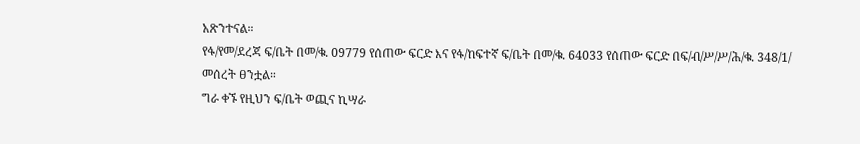አጽንተናል።
የፋ/የመ/ደረጃ ፍ/ቤት በመ/ቁ. 09779 የሰጠው ፍርድ እና የፋ/ከፍተኛ ፍ/ቤት በመ/ቁ. 64033 የሰጠው ፍርድ በፍ/ብ/ሥ/ሥ/ሕ/ቁ. 348/1/ መሰረት ፀንቷል።
ግራ ቀኙ የዚህን ፍ/ቤት ወጪና ኪሣራ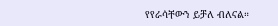የየራሳቸውን ይቻለ ብለናል።